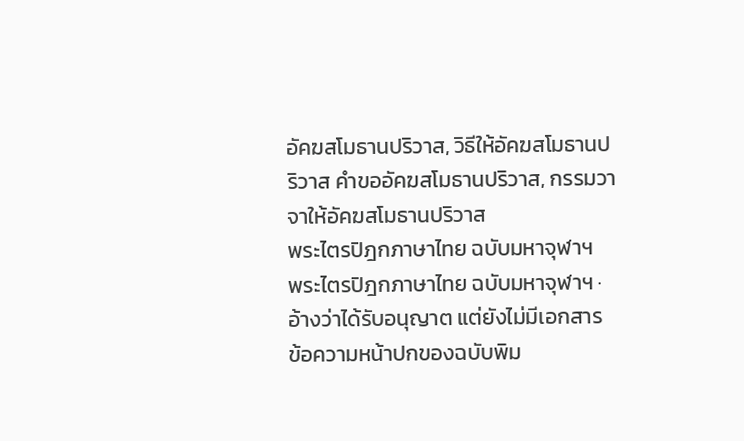อัคฆสโมธานปริวาส, วิธีให้อัคฆสโมธานปริวาส คำขออัคฆสโมธานปริวาส, กรรมวาจาให้อัคฆสโมธานปริวาส
พระไตรปิฎกภาษาไทย ฉบับมหาจุฬาฯ
พระไตรปิฎกภาษาไทย ฉบับมหาจุฬาฯ · อ้างว่าได้รับอนุญาต แต่ยังไม่มีเอกสาร
ข้อความหน้าปกของฉบับพิม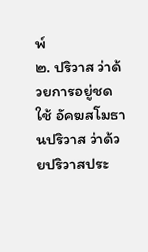พ์
๒. ปริวาส ว่าด้วยการอยู่ชดใช้ อัคฆสโมธานปริวาส ว่าด้วยปริวาสประ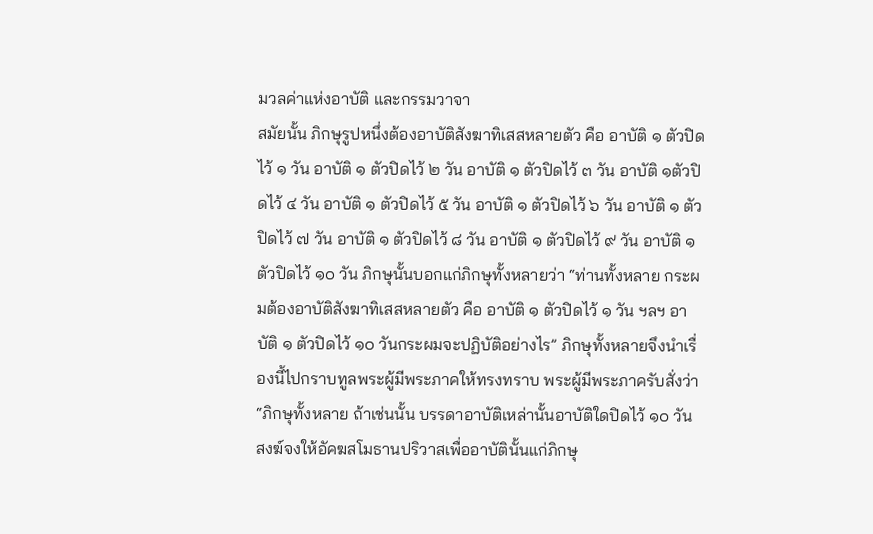มวลค่าแห่งอาบัติ และกรรมวาจา
สมัยนั้น ภิกษุรูปหนึ่งต้องอาบัติสังฆาทิเสสหลายตัว คือ อาบัติ ๑ ตัวปิดไว้ ๑ วัน อาบัติ ๑ ตัวปิดไว้ ๒ วัน อาบัติ ๑ ตัวปิดไว้ ๓ วัน อาบัติ ๑ตัวปิดไว้ ๔ วัน อาบัติ ๑ ตัวปิดไว้ ๕ วัน อาบัติ ๑ ตัวปิดไว้ ๖ วัน อาบัติ ๑ ตัวปิดไว้ ๗ วัน อาบัติ ๑ ตัวปิดไว้ ๘ วัน อาบัติ ๑ ตัวปิดไว้ ๙ วัน อาบัติ ๑ ตัวปิดไว้ ๑๐ วัน ภิกษุนั้นบอกแก่ภิกษุทั้งหลายว่า “ท่านทั้งหลาย กระผมต้องอาบัติสังฆาทิเสสหลายตัว คือ อาบัติ ๑ ตัวปิดไว้ ๑ วัน ฯลฯ อาบัติ ๑ ตัวปิดไว้ ๑๐ วันกระผมจะปฏิบัติอย่างไร” ภิกษุทั้งหลายจึงนำเรื่องนี้ไปกราบทูลพระผู้มีพระภาคให้ทรงทราบ พระผู้มีพระภาครับสั่งว่า “ภิกษุทั้งหลาย ถ้าเช่นนั้น บรรดาอาบัติเหล่านั้นอาบัติใดปิดไว้ ๑๐ วัน สงฆ์จงให้อัคฆสโมธานปริวาสเพื่ออาบัตินั้นแก่ภิกษุ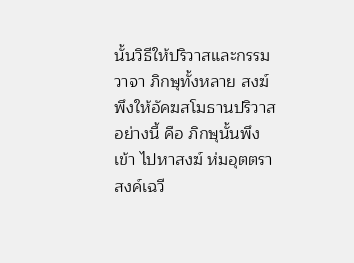นั้นวิธีให้ปริวาสและกรรมวาจา ภิกษุทั้งหลาย สงฆ์พึงให้อัคฆสโมธานปริวาสอย่างนี้ คือ ภิกษุนั้นพึงเข้า ไปหาสงฆ์ ห่มอุตตราสงค์เฉวี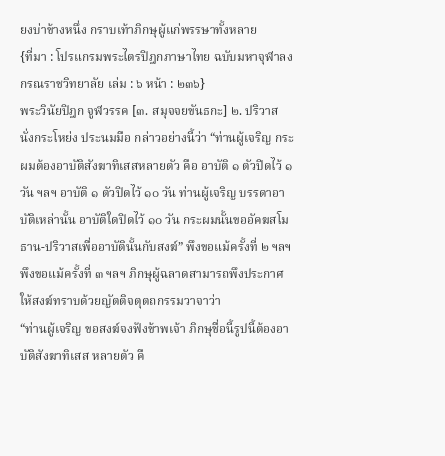ยงบ่าข้างหนึ่ง กราบเท้าภิกษุผู้แก่พรรษาทั้งหลาย
{ที่มา : โปรแกรมพระไตรปิฎกภาษาไทย ฉบับมหาจุฬาลงกรณราชวิทยาลัย เล่ม : ๖ หน้า : ๒๓๖}
พระวินัยปิฎก จูฬวรรค [๓. สมุจจยขันธกะ] ๒. ปริวาส นั่งกระโหย่ง ประนมมือ กล่าวอย่างนี้ว่า “ท่านผู้เจริญ กระผมต้องอาบัติสังฆาทิเสสหลายตัว คือ อาบัติ ๑ ตัวปิดไว้ ๑ วัน ฯลฯ อาบัติ ๑ ตัวปิดไว้ ๑๐ วัน ท่านผู้เจริญ บรรดาอาบัติเหล่านั้น อาบัติใดปิดไว้ ๑๐ วัน กระผมนั้นขออัคฆสโมธาน-ปริวาสเพื่ออาบัตินั้นกับสงฆ์” พึงขอแม้ครั้งที่ ๒ ฯลฯ พึงขอแม้ครั้งที่ ๓ ฯลฯ ภิกษุผู้ฉลาดสามารถพึงประกาศให้สงฆ์ทราบด้วยญัตติจตุตถกรรมวาจาว่า
“ท่านผู้เจริญ ขอสงฆ์จงฟังข้าพเจ้า ภิกษุชื่อนี้รูปนี้ต้องอาบัติสังฆาทิเสส หลายตัว คื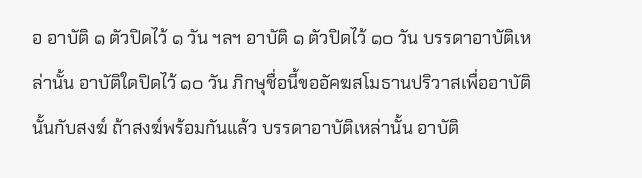อ อาบัติ ๑ ตัวปิดไว้ ๑ วัน ฯลฯ อาบัติ ๑ ตัวปิดไว้ ๑๐ วัน บรรดาอาบัติเหล่านั้น อาบัติใดปิดไว้ ๑๐ วัน ภิกษุชื่อนี้ขออัคฆสโมธานปริวาสเพื่ออาบัตินั้นกับสงฆ์ ถ้าสงฆ์พร้อมกันแล้ว บรรดาอาบัติเหล่านั้น อาบัติ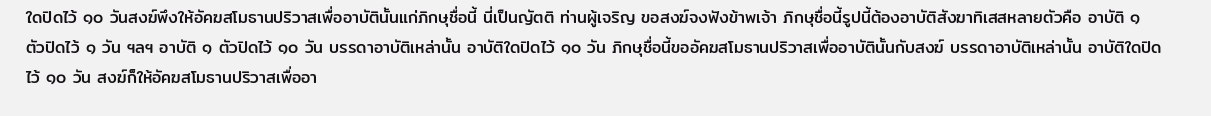ใดปิดไว้ ๑๐ วันสงฆ์พึงให้อัคฆสโมธานปริวาสเพื่ออาบัตินั้นแก่ภิกษุชื่อนี้ นี่เป็นญัตติ ท่านผู้เจริญ ขอสงฆ์จงฟังข้าพเจ้า ภิกษุชื่อนี้รูปนี้ต้องอาบัติสังฆาทิเสสหลายตัวคือ อาบัติ ๑ ตัวปิดไว้ ๑ วัน ฯลฯ อาบัติ ๑ ตัวปิดไว้ ๑๐ วัน บรรดาอาบัติเหล่านั้น อาบัติใดปิดไว้ ๑๐ วัน ภิกษุชื่อนี้ขออัคฆสโมธานปริวาสเพื่ออาบัตินั้นกับสงฆ์ บรรดาอาบัติเหล่านั้น อาบัติใดปิดไว้ ๑๐ วัน สงฆ์ก็ให้อัคฆสโมธานปริวาสเพื่ออา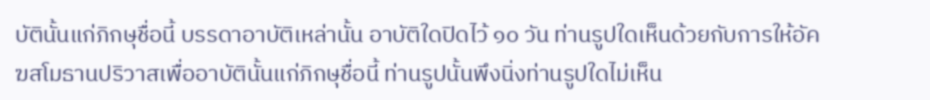บัตินั้นแก่ภิกษุชื่อนี้ บรรดาอาบัติเหล่านั้น อาบัติใดปิดไว้ ๑๐ วัน ท่านรูปใดเห็นด้วยกับการให้อัคฆสโมธานปริวาสเพื่ออาบัตินั้นแก่ภิกษุชื่อนี้ ท่านรูปนั้นพึงนิ่งท่านรูปใดไม่เห็น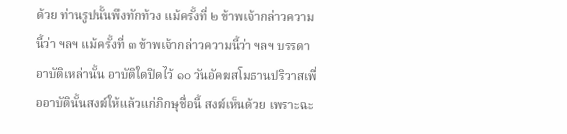ด้วย ท่านรูปนั้นพึงทักท้วง แม้ครั้งที่ ๒ ข้าพเจ้ากล่าวความนี้ว่า ฯลฯ แม้ครั้งที่ ๓ ข้าพเจ้ากล่าวความนี้ว่า ฯลฯ บรรดาอาบัติเหล่านั้น อาบัติใดปิดไว้ ๑๐ วันอัคฆสโมธานปริวาสเพื่ออาบัตินั้นสงฆ์ให้แล้วแก่ภิกษุชื่อนี้ สงฆ์เห็นด้วย เพราะฉะ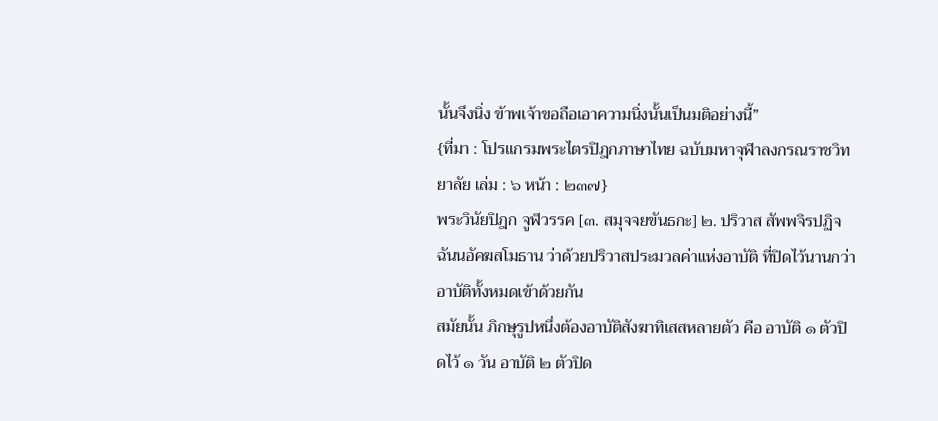นั้นจึงนิ่ง ข้าพเจ้าขอถือเอาความนิ่งนั้นเป็นมติอย่างนี้”
{ที่มา : โปรแกรมพระไตรปิฎกภาษาไทย ฉบับมหาจุฬาลงกรณราชวิทยาลัย เล่ม : ๖ หน้า : ๒๓๗}
พระวินัยปิฎก จูฬวรรค [๓. สมุจจยขันธกะ] ๒. ปริวาส สัพพจิรปฏิจฉันนอัคฆสโมธาน ว่าด้วยปริวาสประมวลค่าแห่งอาบัติ ที่ปิดไว้นานกว่าอาบัติทั้งหมดเข้าด้วยกัน
สมัยนั้น ภิกษุรูปหนึ่งต้องอาบัติสังฆาทิเสสหลายตัว คือ อาบัติ ๑ ตัวปิดไว้ ๑ วัน อาบัติ ๒ ตัวปิด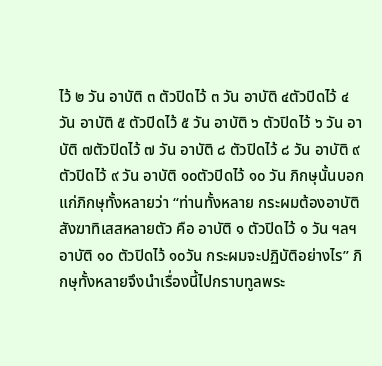ไว้ ๒ วัน อาบัติ ๓ ตัวปิดไว้ ๓ วัน อาบัติ ๔ตัวปิดไว้ ๔ วัน อาบัติ ๕ ตัวปิดไว้ ๕ วัน อาบัติ ๖ ตัวปิดไว้ ๖ วัน อาบัติ ๗ตัวปิดไว้ ๗ วัน อาบัติ ๘ ตัวปิดไว้ ๘ วัน อาบัติ ๙ ตัวปิดไว้ ๙ วัน อาบัติ ๑๐ตัวปิดไว้ ๑๐ วัน ภิกษุนั้นบอกแก่ภิกษุทั้งหลายว่า “ท่านทั้งหลาย กระผมต้องอาบัติสังฆาทิเสสหลายตัว คือ อาบัติ ๑ ตัวปิดไว้ ๑ วัน ฯลฯ อาบัติ ๑๐ ตัวปิดไว้ ๑๐วัน กระผมจะปฏิบัติอย่างไร” ภิกษุทั้งหลายจึงนำเรื่องนี้ไปกราบทูลพระ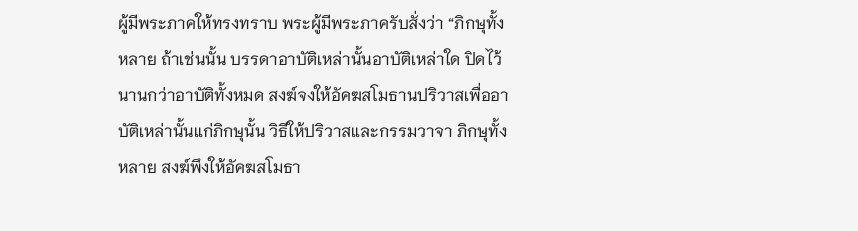ผู้มีพระภาคให้ทรงทราบ พระผู้มีพระภาครับสั่งว่า “ภิกษุทั้งหลาย ถ้าเช่นนั้น บรรดาอาบัติเหล่านั้นอาบัติเหล่าใด ปิดไว้นานกว่าอาบัติทั้งหมด สงฆ์จงให้อัคฆสโมธานปริวาสเพื่ออาบัติเหล่านั้นแก่ภิกษุนั้น วิธีให้ปริวาสและกรรมวาจา ภิกษุทั้งหลาย สงฆ์พึงให้อัคฆสโมธา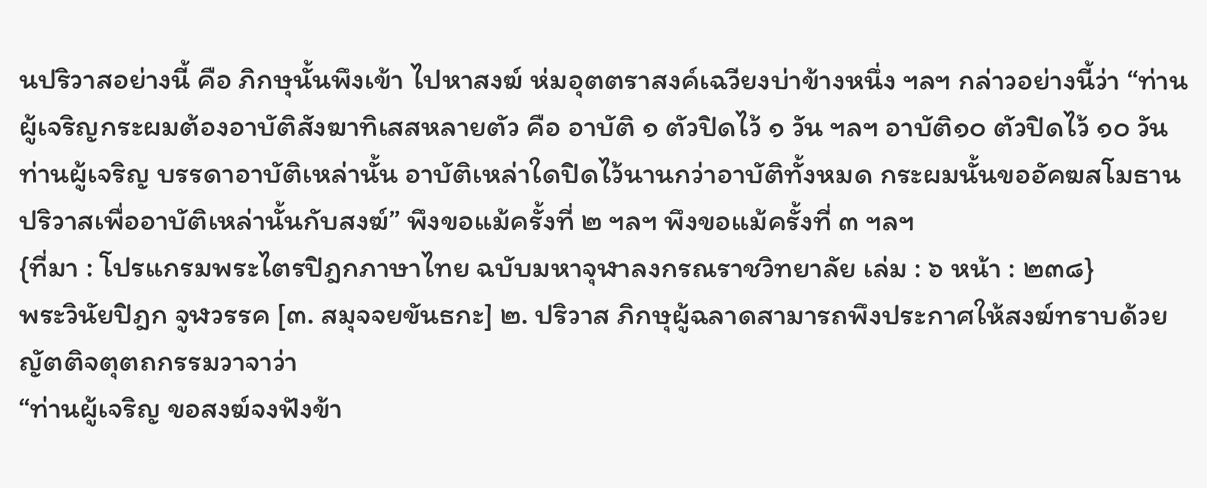นปริวาสอย่างนี้ คือ ภิกษุนั้นพึงเข้า ไปหาสงฆ์ ห่มอุตตราสงค์เฉวียงบ่าข้างหนึ่ง ฯลฯ กล่าวอย่างนี้ว่า “ท่านผู้เจริญกระผมต้องอาบัติสังฆาทิเสสหลายตัว คือ อาบัติ ๑ ตัวปิดไว้ ๑ วัน ฯลฯ อาบัติ๑๐ ตัวปิดไว้ ๑๐ วัน ท่านผู้เจริญ บรรดาอาบัติเหล่านั้น อาบัติเหล่าใดปิดไว้นานกว่าอาบัติทั้งหมด กระผมนั้นขออัคฆสโมธานปริวาสเพื่ออาบัติเหล่านั้นกับสงฆ์” พึงขอแม้ครั้งที่ ๒ ฯลฯ พึงขอแม้ครั้งที่ ๓ ฯลฯ
{ที่มา : โปรแกรมพระไตรปิฎกภาษาไทย ฉบับมหาจุฬาลงกรณราชวิทยาลัย เล่ม : ๖ หน้า : ๒๓๘}
พระวินัยปิฎก จูฬวรรค [๓. สมุจจยขันธกะ] ๒. ปริวาส ภิกษุผู้ฉลาดสามารถพึงประกาศให้สงฆ์ทราบด้วยญัตติจตุตถกรรมวาจาว่า
“ท่านผู้เจริญ ขอสงฆ์จงฟังข้า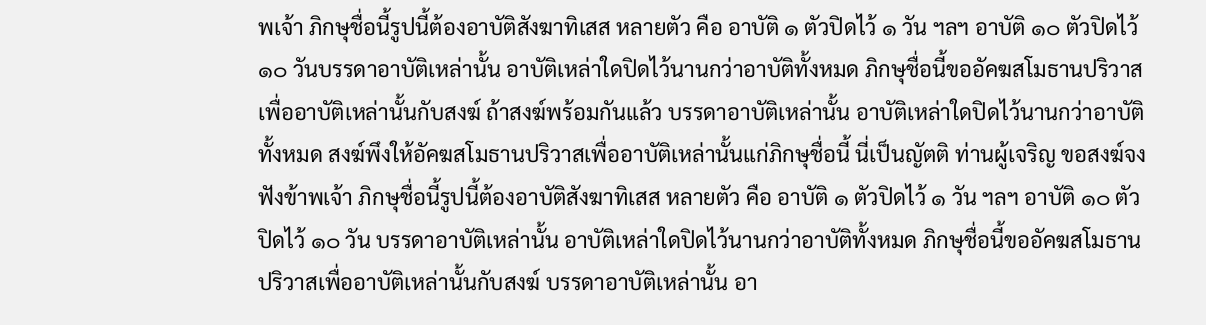พเจ้า ภิกษุชื่อนี้รูปนี้ต้องอาบัติสังฆาทิเสส หลายตัว คือ อาบัติ ๑ ตัวปิดไว้ ๑ วัน ฯลฯ อาบัติ ๑๐ ตัวปิดไว้ ๑๐ วันบรรดาอาบัติเหล่านั้น อาบัติเหล่าใดปิดไว้นานกว่าอาบัติทั้งหมด ภิกษุชื่อนี้ขออัคฆสโมธานปริวาสเพื่ออาบัติเหล่านั้นกับสงฆ์ ถ้าสงฆ์พร้อมกันแล้ว บรรดาอาบัติเหล่านั้น อาบัติเหล่าใดปิดไว้นานกว่าอาบัติทั้งหมด สงฆ์พึงให้อัคฆสโมธานปริวาสเพื่ออาบัติเหล่านั้นแก่ภิกษุชื่อนี้ นี่เป็นญัตติ ท่านผู้เจริญ ขอสงฆ์จงฟังข้าพเจ้า ภิกษุชื่อนี้รูปนี้ต้องอาบัติสังฆาทิเสส หลายตัว คือ อาบัติ ๑ ตัวปิดไว้ ๑ วัน ฯลฯ อาบัติ ๑๐ ตัวปิดไว้ ๑๐ วัน บรรดาอาบัติเหล่านั้น อาบัติเหล่าใดปิดไว้นานกว่าอาบัติทั้งหมด ภิกษุชื่อนี้ขออัคฆสโมธานปริวาสเพื่ออาบัติเหล่านั้นกับสงฆ์ บรรดาอาบัติเหล่านั้น อา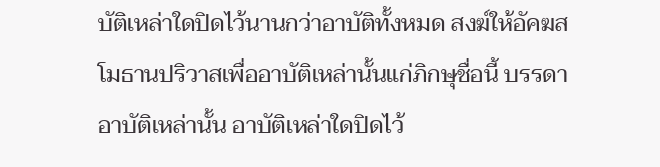บัติเหล่าใดปิดไว้นานกว่าอาบัติทั้งหมด สงฆ์ให้อัคฆสโมธานปริวาสเพื่ออาบัติเหล่านั้นแก่ภิกษุชื่อนี้ บรรดาอาบัติเหล่านั้น อาบัติเหล่าใดปิดไว้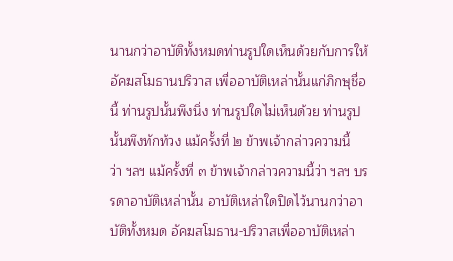นานกว่าอาบัติทั้งหมดท่านรูปใดเห็นด้วยกับการให้อัคฆสโมธานปริวาส เพื่ออาบัติเหล่านั้นแก่ภิกษุชื่อนี้ ท่านรูปนั้นพึงนิ่ง ท่านรูปใดไม่เห็นด้วย ท่านรูปนั้นพึงทักท้วง แม้ครั้งที่ ๒ ข้าพเจ้ากล่าวความนี้ว่า ฯลฯ แม้ครั้งที่ ๓ ข้าพเจ้ากล่าวความนี้ว่า ฯลฯ บรรดาอาบัติเหล่านั้น อาบัติเหล่าใดปิดไว้นานกว่าอาบัติทั้งหมด อัคฆสโมธาน-ปริวาสเพื่ออาบัติเหล่า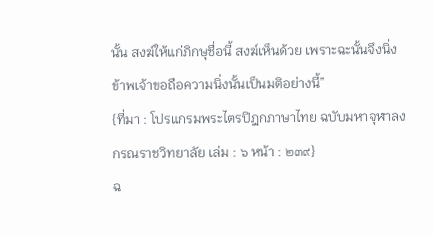นั้น สงฆ์ให้แก่ภิกษุชื่อนี้ สงฆ์เห็นด้วย เพราะฉะนั้นจึงนิ่งข้าพเจ้าขอถือความนิ่งนั้นเป็นมติอย่างนี้”
{ที่มา : โปรแกรมพระไตรปิฎกภาษาไทย ฉบับมหาจุฬาลงกรณราชวิทยาลัย เล่ม : ๖ หน้า : ๒๓๙}
ฉ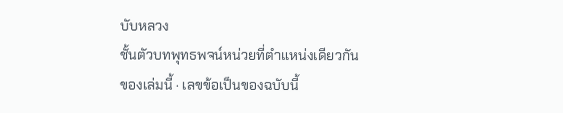บับหลวง
ชั้นตัวบทพุทธพจน์หน่วยที่ตำแหน่งเดียวกันของเล่มนี้ · เลขข้อเป็นของฉบับนี้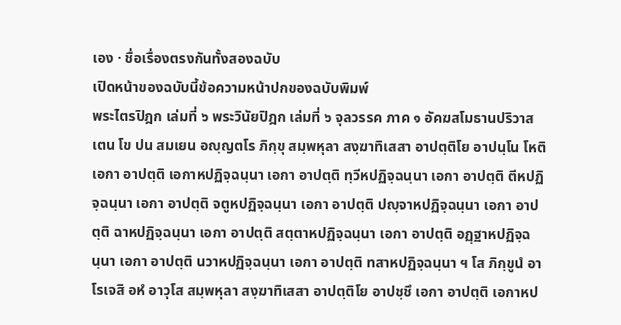เอง · ชื่อเรื่องตรงกันทั้งสองฉบับ
เปิดหน้าของฉบับนี้ข้อความหน้าปกของฉบับพิมพ์
พระไตรปิฎก เล่มที่ ๖ พระวินัยปิฎก เล่มที่ ๖ จุลวรรค ภาค ๑ อัคฆสโมธานปริวาส
เตน โข ปน สมเยน อญฺญตโร ภิกฺขุ สมฺพหุลา สงฺฆาทิเสสา อาปตฺติโย อาปนฺโน โหติ เอกา อาปตฺติ เอกาหปฏิจฺฉนฺนา เอกา อาปตฺติ ทฺวีหปฏิจฺฉนฺนา เอกา อาปตฺติ ตีหปฏิจฺฉนฺนา เอกา อาปตฺติ จตูหปฏิจฺฉนฺนา เอกา อาปตฺติ ปญฺจาหปฏิจฺฉนฺนา เอกา อาปตฺติ ฉาหปฏิจฺฉนฺนา เอกา อาปตฺติ สตฺตาหปฏิจฺฉนฺนา เอกา อาปตฺติ อฏฺฐาหปฏิจฺฉนฺนา เอกา อาปตฺติ นวาหปฏิจฺฉนฺนา เอกา อาปตฺติ ทสาหปฏิจฺฉนฺนา ฯ โส ภิกฺขูนํ อาโรเจสิ อหํ อาวุโส สมฺพหุลา สงฺฆาทิเสสา อาปตฺติโย อาปชฺชึ เอกา อาปตฺติ เอกาหป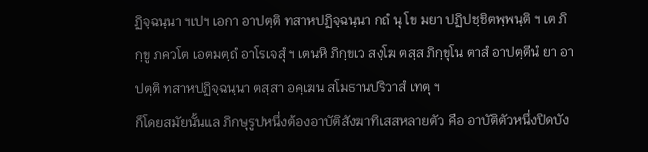ฏิจฺฉนฺนา ฯเปฯ เอกา อาปตฺติ ทสาหปฏิจฺฉนฺนา กถํ นุ โข มยา ปฏิปชฺชิตพฺพนฺติ ฯ เต ภิกฺขู ภควโต เอตมตฺถํ อาโรเจสุํ ฯ เตนหิ ภิกฺขเว สงฺโฆ ตสฺส ภิกฺขุโน ตาสํ อาปตฺตีนํ ยา อาปตฺติ ทสาหปฏิจฺฉนฺนา ตสฺสา อคฺเฆน สโมธานปริวาสํ เทตุ ฯ
ก็โดยสมัยนั้นแล ภิกษุรูปหนึ่งต้องอาบัติสังฆาทิเสสหลายตัว คือ อาบัติตัวหนึ่งปิดบัง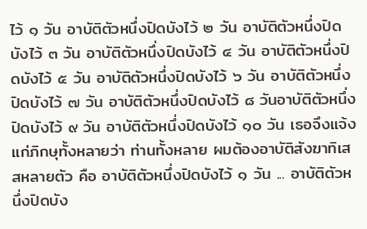ไว้ ๑ วัน อาบัติตัวหนึ่งปิดบังไว้ ๒ วัน อาบัติตัวหนึ่งปิดบังไว้ ๓ วัน อาบัติตัวหนึ่งปิดบังไว้ ๔ วัน อาบัติตัวหนึ่งปิดบังไว้ ๕ วัน อาบัติตัวหนึ่งปิดบังไว้ ๖ วัน อาบัติตัวหนึ่งปิดบังไว้ ๗ วัน อาบัติตัวหนึ่งปิดบังไว้ ๘ วันอาบัติตัวหนึ่งปิดบังไว้ ๙ วัน อาบัติตัวหนึ่งปิดบังไว้ ๑๐ วัน เธอจึงแจ้งแก่ภิกษุทั้งหลายว่า ท่านทั้งหลาย ผมต้องอาบัติสังฆาทิเสสหลายตัว คือ อาบัติตัวหนึ่งปิดบังไว้ ๑ วัน ... อาบัติตัวหนึ่งปิดบัง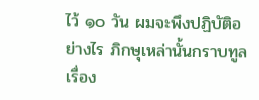ไว้ ๑๐ วัน ผมจะพึงปฏิบัติอย่างไร ภิกษุเหล่านั้นกราบทูลเรื่อง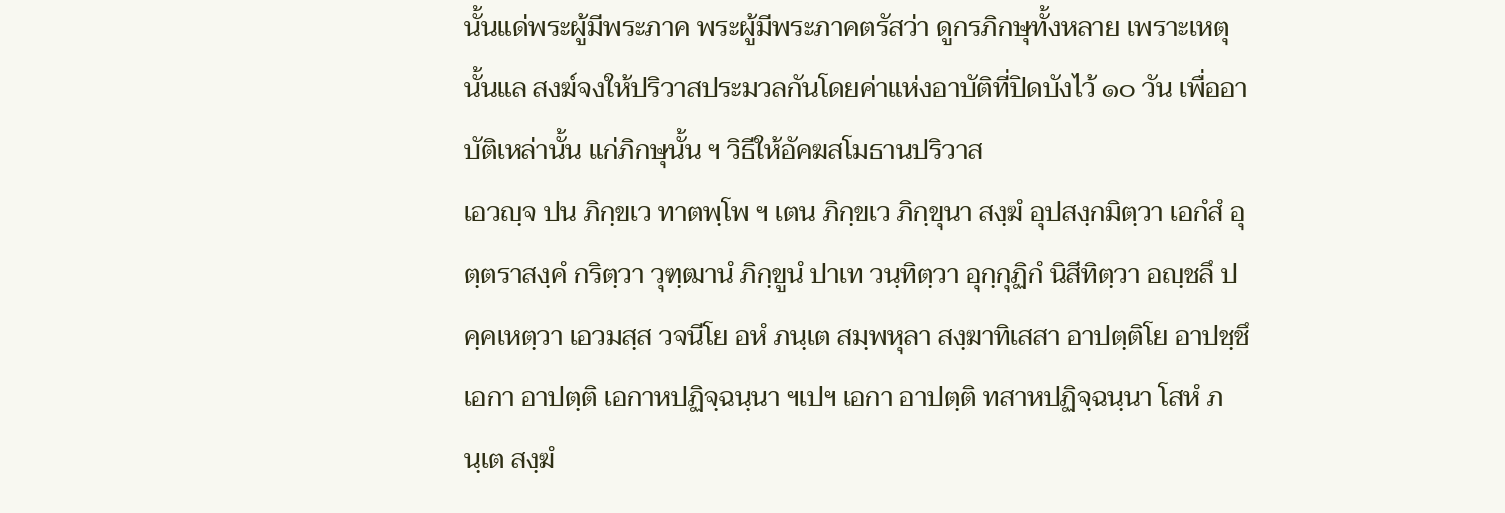นั้นแด่พระผู้มีพระภาค พระผู้มีพระภาคตรัสว่า ดูกรภิกษุทั้งหลาย เพราะเหตุนั้นแล สงฆ์จงให้ปริวาสประมวลกันโดยค่าแห่งอาบัติที่ปิดบังไว้ ๑๐ วัน เพื่ออาบัติเหล่านั้น แก่ภิกษุนั้น ฯ วิธีให้อัคฆสโมธานปริวาส
เอวญฺจ ปน ภิกฺขเว ทาตพฺโพ ฯ เตน ภิกฺขเว ภิกฺขุนา สงฺฆํ อุปสงฺกมิตฺวา เอกํสํ อุตฺตราสงฺคํ กริตฺวา วุฑฺฒานํ ภิกฺขูนํ ปาเท วนฺทิตฺวา อุกฺกุฏิกํ นิสีทิตฺวา อญฺชลึ ปคฺคเหตฺวา เอวมสฺส วจนีโย อหํ ภนฺเต สมฺพหุลา สงฺฆาทิเสสา อาปตฺติโย อาปชฺชึ เอกา อาปตฺติ เอกาหปฏิจฺฉนฺนา ฯเปฯ เอกา อาปตฺติ ทสาหปฏิจฺฉนฺนา โสหํ ภนฺเต สงฺฆํ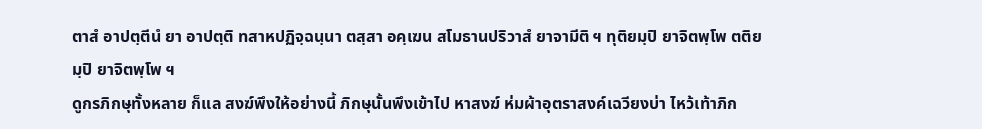ตาสํ อาปตฺตีนํ ยา อาปตฺติ ทสาหปฏิจฺฉนฺนา ตสฺสา อคฺเฆน สโมธานปริวาสํ ยาจามีติ ฯ ทุติยมฺปิ ยาจิตพฺโพ ตติยมฺปิ ยาจิตพฺโพ ฯ
ดูกรภิกษุทั้งหลาย ก็แล สงฆ์พึงให้อย่างนี้ ภิกษุนั้นพึงเข้าไป หาสงฆ์ ห่มผ้าอุตราสงค์เฉวียงบ่า ไหว้เท้าภิก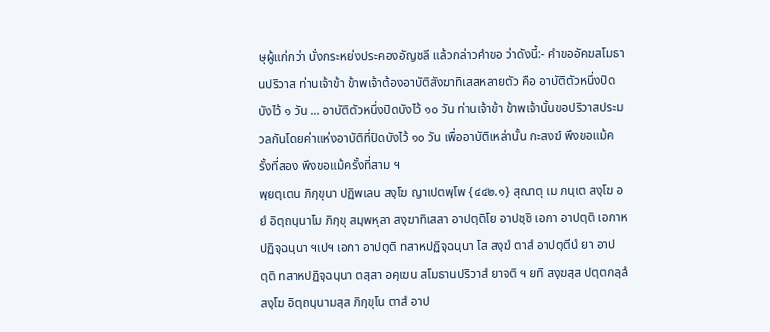ษุผู้แก่กว่า นั่งกระหย่งประคองอัญชลี แล้วกล่าวคำขอ ว่าดังนี้:- คำขออัคฆสโมธานปริวาส ท่านเจ้าข้า ข้าพเจ้าต้องอาบัติสังฆาทิเสสหลายตัว คือ อาบัติตัวหนึ่งปิดบังไว้ ๑ วัน ... อาบัติตัวหนึ่งปิดบังไว้ ๑๐ วัน ท่านเจ้าข้า ข้าพเจ้านั้นขอปริวาสประมวลกันโดยค่าแห่งอาบัติที่ปิดบังไว้ ๑๐ วัน เพื่ออาบัติเหล่านั้น กะสงฆ์ พึงขอแม้ครั้งที่สอง พึงขอแม้ครั้งที่สาม ฯ
พฺยตฺเตน ภิกฺขุนา ปฏิพเลน สงฺโฆ ญาเปตพฺโพ {๔๔๒.๑} สุณาตุ เม ภนฺเต สงฺโฆ อยํ อิตฺถนฺนาโม ภิกฺขุ สมฺพหุลา สงฺฆาทิเสสา อาปตฺติโย อาปชฺชิ เอกา อาปตฺติ เอกาหปฏิจฺฉนฺนา ฯเปฯ เอกา อาปตฺติ ทสาหปฏิจฺฉนฺนา โส สงฺฆํ ตาสํ อาปตฺตีนํ ยา อาปตฺติ ทสาหปฏิจฺฉนฺนา ตสฺสา อคฺเฆน สโมธานปริวาสํ ยาจติ ฯ ยทิ สงฺฆสฺส ปตฺตกลฺลํ สงฺโฆ อิตฺถนฺนามสฺส ภิกฺขุโน ตาสํ อาป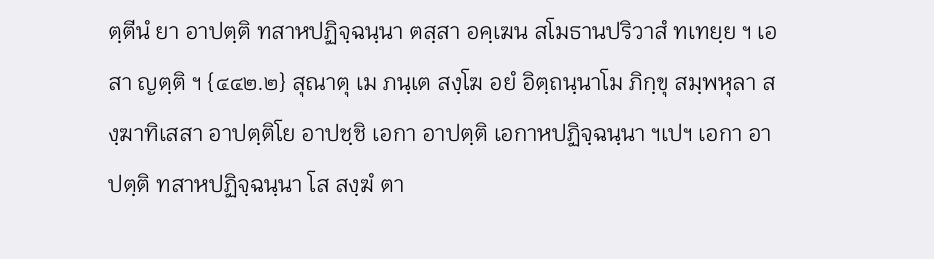ตฺตีนํ ยา อาปตฺติ ทสาหปฏิจฺฉนฺนา ตสฺสา อคฺเฆน สโมธานปริวาสํ ทเทยฺย ฯ เอสา ญตฺติ ฯ {๔๔๒.๒} สุณาตุ เม ภนฺเต สงฺโฆ อยํ อิตฺถนฺนาโม ภิกฺขุ สมฺพหุลา สงฺฆาทิเสสา อาปตฺติโย อาปชฺชิ เอกา อาปตฺติ เอกาหปฏิจฺฉนฺนา ฯเปฯ เอกา อาปตฺติ ทสาหปฏิจฺฉนฺนา โส สงฺฆํ ตา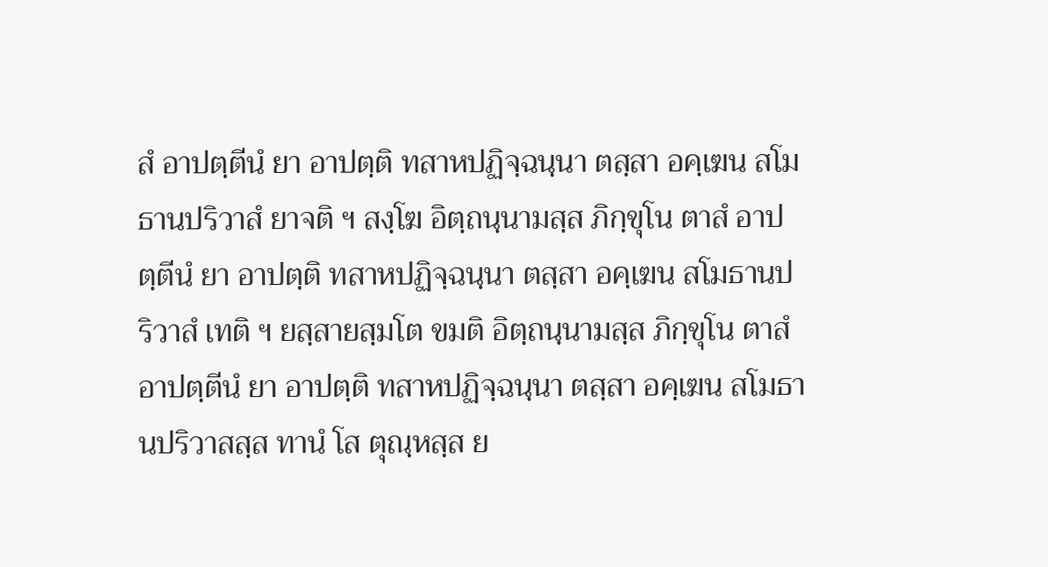สํ อาปตฺตีนํ ยา อาปตฺติ ทสาหปฏิจฺฉนฺนา ตสฺสา อคฺเฆน สโมธานปริวาสํ ยาจติ ฯ สงฺโฆ อิตฺถนฺนามสฺส ภิกฺขุโน ตาสํ อาปตฺตีนํ ยา อาปตฺติ ทสาหปฏิจฺฉนฺนา ตสฺสา อคฺเฆน สโมธานปริวาสํ เทติ ฯ ยสฺสายสฺมโต ขมติ อิตฺถนฺนามสฺส ภิกฺขุโน ตาสํ อาปตฺตีนํ ยา อาปตฺติ ทสาหปฏิจฺฉนฺนา ตสฺสา อคฺเฆน สโมธานปริวาสสฺส ทานํ โส ตุณฺหสฺส ย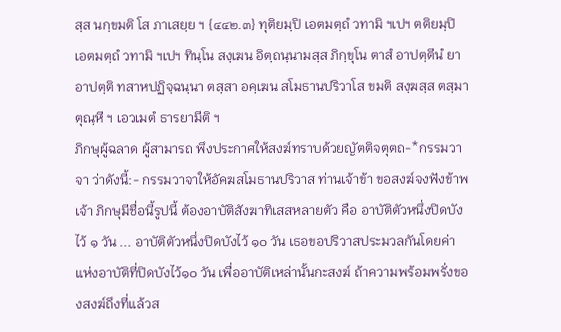สฺส นกฺขมติ โส ภาเสยฺย ฯ {๔๔๒.๓} ทุติยมฺปิ เอตมตฺถํ วทามิ ฯเปฯ ตติยมฺปิ เอตมตฺถํ วทามิ ฯเปฯ ทินฺโน สงฺเฆน อิตฺถนฺนามสฺส ภิกฺขุโน ตาสํ อาปตฺตีนํ ยา อาปตฺติ ทสาหปฏิจฺฉนฺนา ตสฺสา อคฺเฆน สโมธานปริวาโส ขมติ สงฺฆสฺส ตสฺมา ตุณฺหี ฯ เอวเมตํ ธารยามีติ ฯ
ภิกษุผู้ฉลาด ผู้สามารถ พึงประกาศให้สงฆ์ทราบด้วยญัตติจตุตถ-*กรรมวาจา ว่าดังนี้:- กรรมวาจาให้อัคฆสโมธานปริวาส ท่านเจ้าข้า ขอสงฆ์จงฟังข้าพเจ้า ภิกษุมีชื่อนี้รูปนี้ ต้องอาบัติสังฆาทิเสสหลายตัว คือ อาบัติตัวหนึ่งปิดบังไว้ ๑ วัน ... อาบัติตัวหนึ่งปิดบังไว้ ๑๐ วัน เธอขอปริวาสประมวลกันโดยค่าแห่งอาบัติที่ปิดบังไว้๑๐ วัน เพื่ออาบัติเหล่านั้นกะสงฆ์ ถ้าความพร้อมพรั่งของสงฆ์ถึงที่แล้วส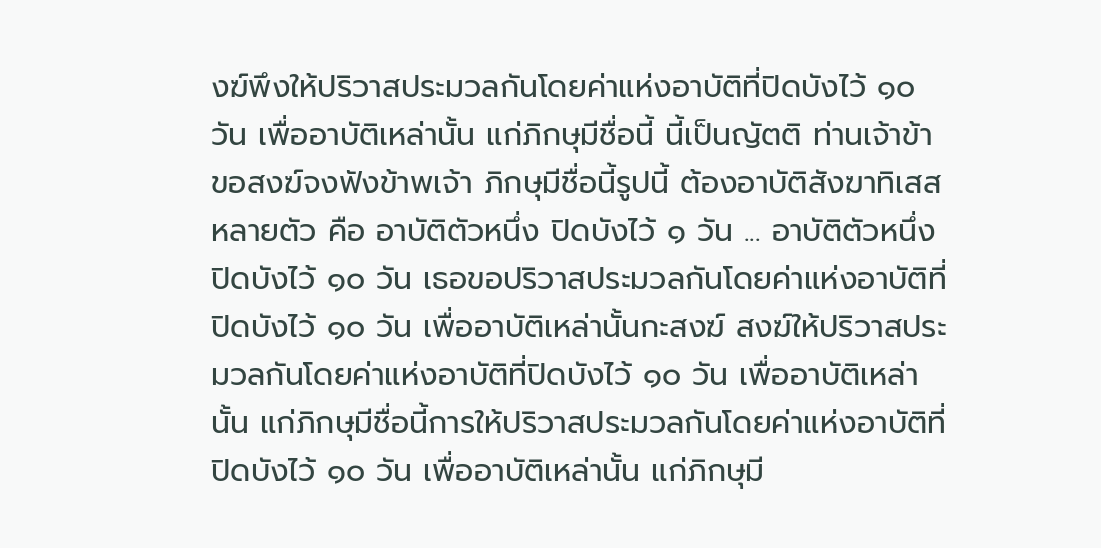งฆ์พึงให้ปริวาสประมวลกันโดยค่าแห่งอาบัติที่ปิดบังไว้ ๑๐ วัน เพื่ออาบัติเหล่านั้น แก่ภิกษุมีชื่อนี้ นี้เป็นญัตติ ท่านเจ้าข้า ขอสงฆ์จงฟังข้าพเจ้า ภิกษุมีชื่อนี้รูปนี้ ต้องอาบัติสังฆาทิเสสหลายตัว คือ อาบัติตัวหนึ่ง ปิดบังไว้ ๑ วัน ... อาบัติตัวหนึ่งปิดบังไว้ ๑๐ วัน เธอขอปริวาสประมวลกันโดยค่าแห่งอาบัติที่ปิดบังไว้ ๑๐ วัน เพื่ออาบัติเหล่านั้นกะสงฆ์ สงฆ์ให้ปริวาสประมวลกันโดยค่าแห่งอาบัติที่ปิดบังไว้ ๑๐ วัน เพื่ออาบัติเหล่านั้น แก่ภิกษุมีชื่อนี้การให้ปริวาสประมวลกันโดยค่าแห่งอาบัติที่ปิดบังไว้ ๑๐ วัน เพื่ออาบัติเหล่านั้น แก่ภิกษุมี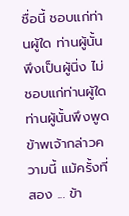ชื่อนี้ ชอบแก่ท่านผู้ใด ท่านผู้นั้นพึงเป็นผู้นิ่ง ไม่ชอบแก่ท่านผู้ใด ท่านผู้นั้นพึงพูด ข้าพเจ้ากล่าวความนี้ แม้ครั้งที่สอง ... ข้า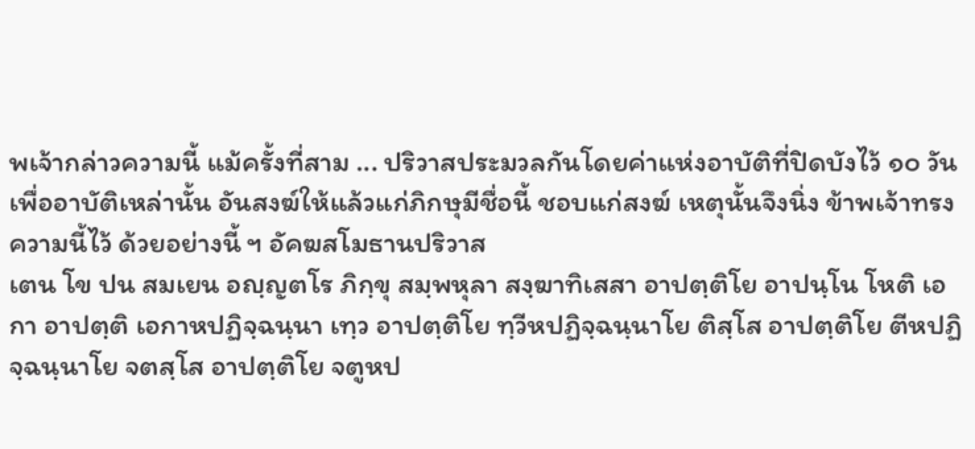พเจ้ากล่าวความนี้ แม้ครั้งที่สาม ... ปริวาสประมวลกันโดยค่าแห่งอาบัติที่ปิดบังไว้ ๑๐ วัน เพื่ออาบัติเหล่านั้น อันสงฆ์ให้แล้วแก่ภิกษุมีชื่อนี้ ชอบแก่สงฆ์ เหตุนั้นจึงนิ่ง ข้าพเจ้าทรงความนี้ไว้ ด้วยอย่างนี้ ฯ อัคฆสโมธานปริวาส
เตน โข ปน สมเยน อญฺญตโร ภิกฺขุ สมฺพหุลา สงฺฆาทิเสสา อาปตฺติโย อาปนฺโน โหติ เอกา อาปตฺติ เอกาหปฏิจฺฉนฺนา เทฺว อาปตฺติโย ทฺวีหปฏิจฺฉนฺนาโย ติสฺโส อาปตฺติโย ตีหปฏิจฺฉนฺนาโย จตสฺโส อาปตฺติโย จตูหป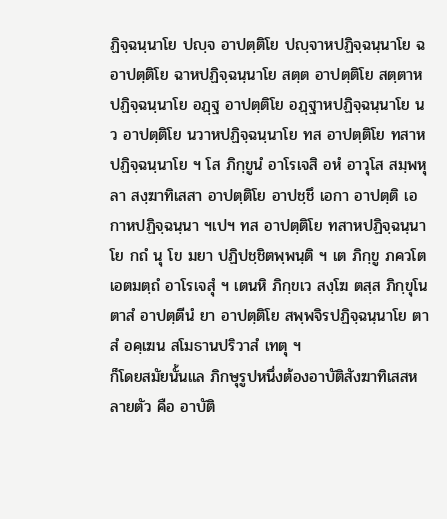ฏิจฺฉนฺนาโย ปญฺจ อาปตฺติโย ปญฺจาหปฏิจฺฉนฺนาโย ฉ อาปตฺติโย ฉาหปฏิจฺฉนฺนาโย สตฺต อาปตฺติโย สตฺตาหปฏิจฺฉนฺนาโย อฏฺฐ อาปตฺติโย อฏฺฐาหปฏิจฺฉนฺนาโย นว อาปตฺติโย นวาหปฏิจฺฉนฺนาโย ทส อาปตฺติโย ทสาหปฏิจฺฉนฺนาโย ฯ โส ภิกฺขูนํ อาโรเจสิ อหํ อาวุโส สมฺพหุลา สงฺฆาทิเสสา อาปตฺติโย อาปชฺชึ เอกา อาปตฺติ เอกาหปฏิจฺฉนฺนา ฯเปฯ ทส อาปตฺติโย ทสาหปฏิจฺฉนฺนาโย กถํ นุ โข มยา ปฏิปชฺชิตพฺพนฺติ ฯ เต ภิกฺขู ภควโต เอตมตฺถํ อาโรเจสุํ ฯ เตนหิ ภิกฺขเว สงฺโฆ ตสฺส ภิกฺขุโน ตาสํ อาปตฺตีนํ ยา อาปตฺติโย สพฺพจิรปฏิจฺฉนฺนาโย ตาสํ อคฺเฆน สโมธานปริวาสํ เทตุ ฯ
ก็โดยสมัยนั้นแล ภิกษุรูปหนึ่งต้องอาบัติสังฆาทิเสสหลายตัว คือ อาบัติ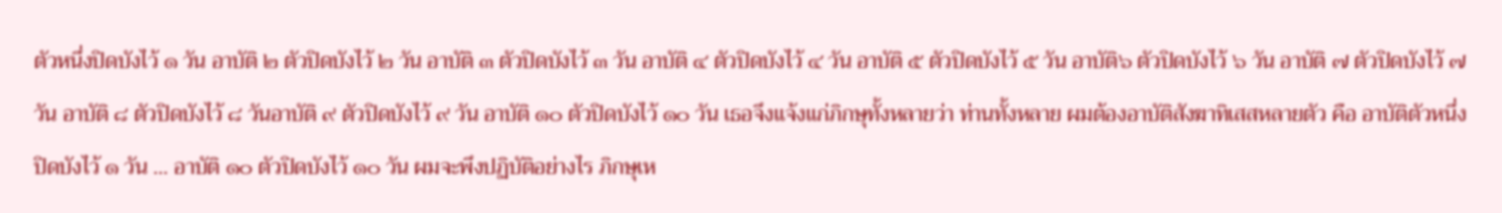ตัวหนึ่งปิดบังไว้ ๑ วัน อาบัติ ๒ ตัวปิดบังไว้ ๒ วัน อาบัติ ๓ ตัวปิดบังไว้ ๓ วัน อาบัติ ๔ ตัวปิดบังไว้ ๔ วัน อาบัติ ๕ ตัวปิดบังไว้ ๕ วัน อาบัติ๖ ตัวปิดบังไว้ ๖ วัน อาบัติ ๗ ตัวปิดบังไว้ ๗ วัน อาบัติ ๘ ตัวปิดบังไว้ ๘ วันอาบัติ ๙ ตัวปิดบังไว้ ๙ วัน อาบัติ ๑๐ ตัวปิดบังไว้ ๑๐ วัน เธอจึงแจ้งแก่ภิกษุทั้งหลายว่า ท่านทั้งหลาย ผมต้องอาบัติสังฆาทิเสสหลายตัว คือ อาบัติตัวหนึ่งปิดบังไว้ ๑ วัน ... อาบัติ ๑๐ ตัวปิดบังไว้ ๑๐ วัน ผมจะพึงปฏิบัติอย่างไร ภิกษุเห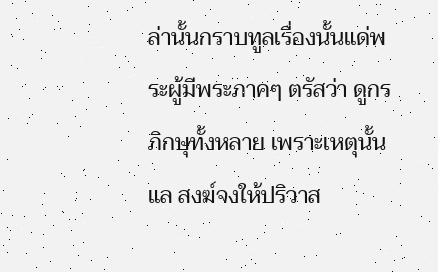ล่านั้นกราบทูลเรื่องนั้นแด่พระผู้มีพระภาคๆ ตรัสว่า ดูกรภิกษุทั้งหลาย เพราะเหตุนั้นแล สงฆ์จงให้ปริวาส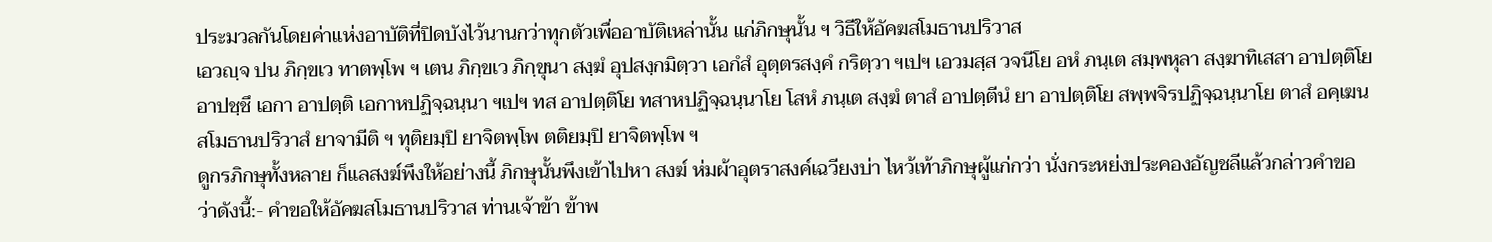ประมวลกันโดยค่าแห่งอาบัติที่ปิดบังไว้นานกว่าทุกตัวเพื่ออาบัติเหล่านั้น แก่ภิกษุนั้น ฯ วิธีให้อัคฆสโมธานปริวาส
เอวญฺจ ปน ภิกฺขเว ทาตพฺโพ ฯ เตน ภิกฺขเว ภิกฺขุนา สงฺฆํ อุปสงฺกมิตฺวา เอกํสํ อุตฺตรสงฺคํ กริตฺวา ฯเปฯ เอวมสฺส วจนีโย อหํ ภนฺเต สมฺพหุลา สงฺฆาทิเสสา อาปตฺติโย อาปชฺชึ เอกา อาปตฺติ เอกาหปฏิจฺฉนฺนา ฯเปฯ ทส อาปตฺติโย ทสาหปฏิจฺฉนฺนาโย โสหํ ภนฺเต สงฺฆํ ตาสํ อาปตฺตีนํ ยา อาปตฺติโย สพฺพจิรปฏิจฺฉนฺนาโย ตาสํ อคฺเฆน สโมธานปริวาสํ ยาจามีติ ฯ ทุติยมฺปิ ยาจิตพฺโพ ตติยมฺปิ ยาจิตพฺโพ ฯ
ดูกรภิกษุทั้งหลาย ก็แลสงฆ์พึงให้อย่างนี้ ภิกษุนั้นพึงเข้าไปหา สงฆ์ ห่มผ้าอุตราสงค์เฉวียงบ่า ไหว้เท้าภิกษุผู้แก่กว่า นั่งกระหย่งประคองอัญชลีแล้วกล่าวคำขอ ว่าดังนี้:- คำขอให้อัคฆสโมธานปริวาส ท่านเจ้าข้า ข้าพ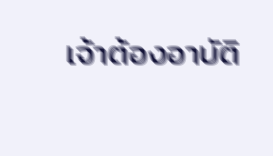เจ้าต้องอาบัติ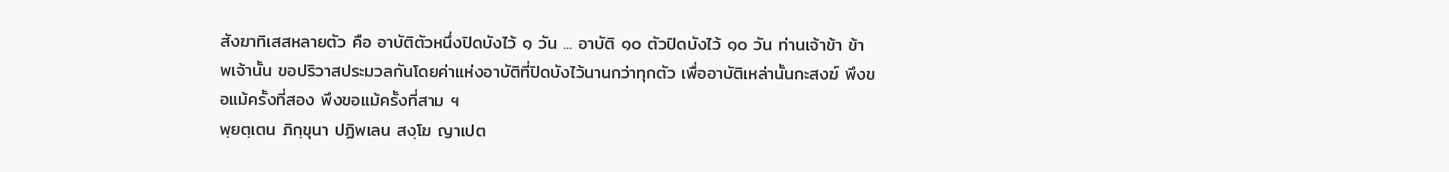สังฆาทิเสสหลายตัว คือ อาบัติตัวหนึ่งปิดบังไว้ ๑ วัน ... อาบัติ ๑๐ ตัวปิดบังไว้ ๑๐ วัน ท่านเจ้าข้า ข้าพเจ้านั้น ขอปริวาสประมวลกันโดยค่าแห่งอาบัติที่ปิดบังไว้นานกว่าทุกตัว เพื่ออาบัติเหล่านั้นกะสงฆ์ พึงขอแม้ครั้งที่สอง พึงขอแม้ครั้งที่สาม ฯ
พฺยตฺเตน ภิกฺขุนา ปฏิพเลน สงฺโฆ ญาเปต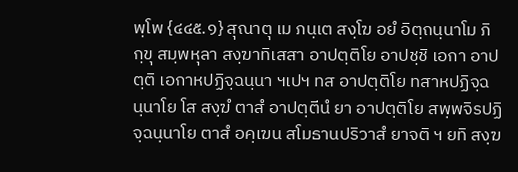พฺโพ {๔๔๕.๑} สุณาตุ เม ภนฺเต สงฺโฆ อยํ อิตฺถนฺนาโม ภิกฺขุ สมฺพหุลา สงฺฆาทิเสสา อาปตฺติโย อาปชฺชิ เอกา อาปตฺติ เอกาหปฏิจฺฉนฺนา ฯเปฯ ทส อาปตฺติโย ทสาหปฏิจฺฉนฺนาโย โส สงฺฆํ ตาสํ อาปตฺตีนํ ยา อาปตฺติโย สพฺพจิรปฏิจฺฉนฺนาโย ตาสํ อคฺเฆน สโมธานปริวาสํ ยาจติ ฯ ยทิ สงฺฆ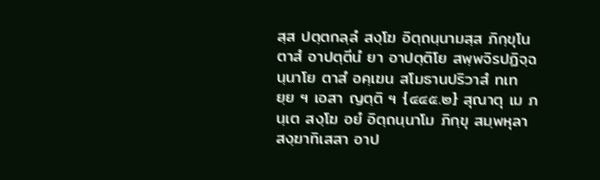สฺส ปตฺตกลฺลํ สงฺโฆ อิตฺถนฺนามสฺส ภิกฺขุโน ตาสํ อาปตฺตีนํ ยา อาปตฺติโย สพฺพจิรปฏิจฺฉนฺนาโย ตาสํ อคฺเฆน สโมธานปริวาสํ ทเทยฺย ฯ เอสา ญตฺติ ฯ {๔๔๕.๒} สุณาตุ เม ภนฺเต สงฺโฆ อยํ อิตฺถนฺนาโม ภิกฺขุ สมฺพหุลา สงฺฆาทิเสสา อาป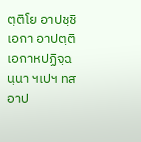ตฺติโย อาปชฺชิ เอกา อาปตฺติ เอกาหปฏิจฺฉนฺนา ฯเปฯ ทส อาป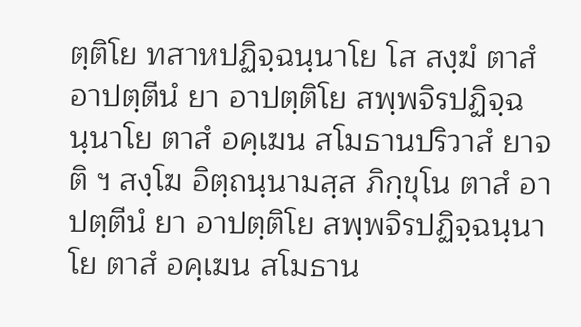ตฺติโย ทสาหปฏิจฺฉนฺนาโย โส สงฺฆํ ตาสํ อาปตฺตีนํ ยา อาปตฺติโย สพฺพจิรปฏิจฺฉนฺนาโย ตาสํ อคฺเฆน สโมธานปริวาสํ ยาจติ ฯ สงฺโฆ อิตฺถนฺนามสฺส ภิกฺขุโน ตาสํ อาปตฺตีนํ ยา อาปตฺติโย สพฺพจิรปฏิจฺฉนฺนาโย ตาสํ อคฺเฆน สโมธาน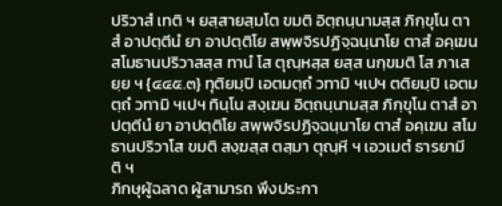ปริวาสํ เทติ ฯ ยสฺสายสฺมโต ขมติ อิตฺถนฺนามสฺส ภิกฺขุโน ตาสํ อาปตฺตีนํ ยา อาปตฺติโย สพฺพจิรปฏิจฺฉนฺนาโย ตาสํ อคฺเฆน สโมธานปริวาสสฺส ทานํ โส ตุณฺหสฺส ยสฺส นกฺขมติ โส ภาเสยฺย ฯ {๔๔๕.๓} ทุติยมฺปิ เอตมตฺถํ วทามิ ฯเปฯ ตติยมฺปิ เอตมตฺถํ วทามิ ฯเปฯ ทินฺโน สงฺเฆน อิตฺถนฺนามสฺส ภิกฺขุโน ตาสํ อาปตฺตีนํ ยา อาปตฺติโย สพฺพจิรปฏิจฺฉนฺนาโย ตาสํ อคฺเฆน สโมธานปริวาโส ขมติ สงฺฆสฺส ตสฺมา ตุณฺหี ฯ เอวเมตํ ธารยามีติ ฯ
ภิกษุผู้ฉลาด ผู้สามารถ พึงประกา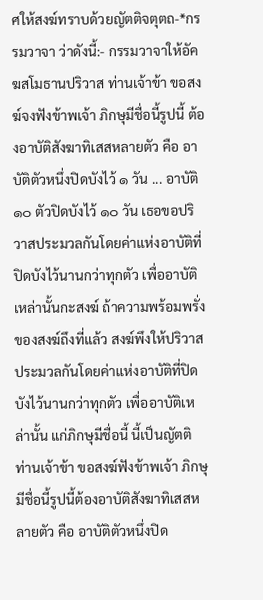ศให้สงฆ์ทราบด้วยญัตติจตุตถ-*กรรมวาจา ว่าดังนี้:- กรรมวาจาให้อัคฆสโมธานปริวาส ท่านเจ้าข้า ขอสงฆ์จงฟังข้าพเจ้า ภิกษุมีชื่อนี้รูปนี้ ต้องอาบัติสังฆาทิเสสหลายตัว คือ อาบัติตัวหนึ่งปิดบังไว้ ๑ วัน ... อาบัติ ๑๐ ตัวปิดบังไว้ ๑๐ วัน เธอขอปริวาสประมวลกันโดยค่าแห่งอาบัติที่ปิดบังไว้นานกว่าทุกตัว เพื่ออาบัติเหล่านั้นกะสงฆ์ ถ้าความพร้อมพรั่งของสงฆ์ถึงที่แล้ว สงฆ์พึงให้ปริวาสประมวลกันโดยค่าแห่งอาบัติที่ปิดบังไว้นานกว่าทุกตัว เพื่ออาบัติเหล่านั้น แก่ภิกษุมีชื่อนี้ นี้เป็นญัตติ ท่านเจ้าข้า ขอสงฆ์ฟังข้าพเจ้า ภิกษุมีชื่อนี้รูปนี้ต้องอาบัติสังฆาทิเสสหลายตัว คือ อาบัติตัวหนึ่งปิด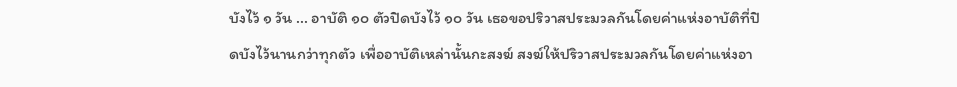บังไว้ ๑ วัน ... อาบัติ ๑๐ ตัวปิดบังไว้ ๑๐ วัน เธอขอปริวาสประมวลกันโดยค่าแห่งอาบัติที่ปิดบังไว้นานกว่าทุกตัว เพื่ออาบัติเหล่านั้นกะสงฆ์ สงฆ์ให้ปริวาสประมวลกันโดยค่าแห่งอา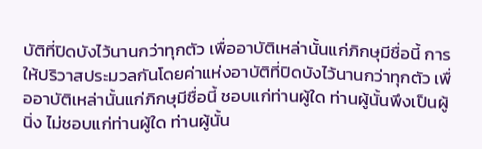บัติที่ปิดบังไว้นานกว่าทุกตัว เพื่ออาบัติเหล่านั้นแก่ภิกษุมีชื่อนี้ การให้ปริวาสประมวลกันโดยค่าแห่งอาบัติที่ปิดบังไว้นานกว่าทุกตัว เพื่ออาบัติเหล่านั้นแก่ภิกษุมีชื่อนี้ ชอบแก่ท่านผู้ใด ท่านผู้นั้นพึงเป็นผู้นิ่ง ไม่ชอบแก่ท่านผู้ใด ท่านผู้นั้น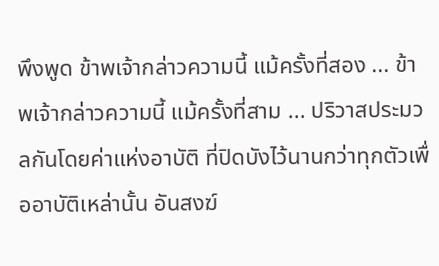พึงพูด ข้าพเจ้ากล่าวความนี้ แม้ครั้งที่สอง ... ข้าพเจ้ากล่าวความนี้ แม้ครั้งที่สาม ... ปริวาสประมวลกันโดยค่าแห่งอาบัติ ที่ปิดบังไว้นานกว่าทุกตัวเพื่ออาบัติเหล่านั้น อันสงฆ์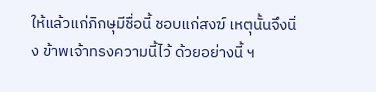ให้แล้วแก่ภิกษุมีชื่อนี้ ชอบแก่สงฆ์ เหตุนั้นจึงนิ่ง ข้าพเจ้าทรงความนี้ไว้ ด้วยอย่างนี้ ฯ